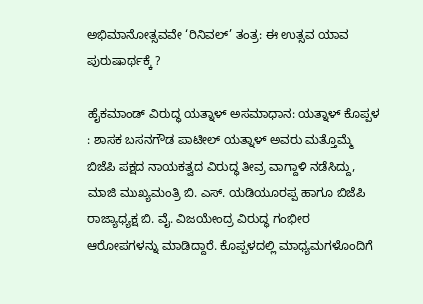ಅಭಿಮಾನೋತ್ಸವವೇ ‘ರಿನಿವಲ್’ ತಂತ್ರ: ಈ ಉತ್ಸವ ಯಾವ ಪುರುಷಾರ್ಥಕ್ಕೆ ?

ಹೈಕಮಾಂಡ್ ವಿರುದ್ಧ ಯತ್ನಾಳ್‌ ಅಸಮಾಧಾನ: ಯತ್ನಾಳ್‌ ಕೊಪ್ಪಳ : ಶಾಸಕ ಬಸನಗೌಡ ಪಾಟೀಲ್ ಯತ್ನಾಳ್‌ ಅವರು ಮತ್ತೊಮ್ಮೆ ಬಿಜೆಪಿ ಪಕ್ಷದ ನಾಯಕತ್ವದ ವಿರುದ್ಧ ತೀವ್ರ ವಾಗ್ದಾಳಿ ನಡೆಸಿದ್ದು, ಮಾಜಿ ಮುಖ್ಯಮಂತ್ರಿ ಬಿ. ಎಸ್‌. ಯಡಿಯೂರಪ್ಪ ಹಾಗೂ ಬಿಜೆಪಿ ರಾಜ್ಯಾಧ್ಯಕ್ಷ ಬಿ. ವೈ. ವಿಜಯೇಂದ್ರ ವಿರುದ್ಧ ಗಂಭೀರ ಆರೋಪಗಳನ್ನು ಮಾಡಿದ್ದಾರೆ. ಕೊಪ್ಪಳದಲ್ಲಿ ಮಾಧ್ಯಮಗಳೊಂದಿಗೆ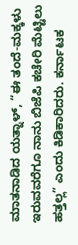ಮಾತನಾಡಿದ ಯತ್ನಾಳ್, “ಈ ತಂದೆ-ಮಕ್ಕಳು ಇರುವವರೆಗೂ ನಾನು ಬಿಜೆಪಿ ಕಚೇರಿ ಮೆಟ್ಟಿಲು ಹತ್ತಲ್ಲ” ಎಂದು ಕಿಡಿಕಾರಿದರು. ಕರ್ನಾಟಕ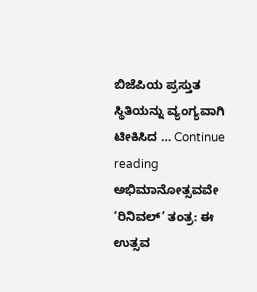ಬಿಜೆಪಿಯ ಪ್ರಸ್ತುತ ಸ್ಥಿತಿಯನ್ನು ವ್ಯಂಗ್ಯವಾಗಿ ಟೀಕಿಸಿದ … Continue reading ಅಭಿಮಾನೋತ್ಸವವೇ ‘ರಿನಿವಲ್’ ತಂತ್ರ: ಈ ಉತ್ಸವ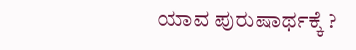ಯಾವ ಪುರುಷಾರ್ಥಕ್ಕೆ ?